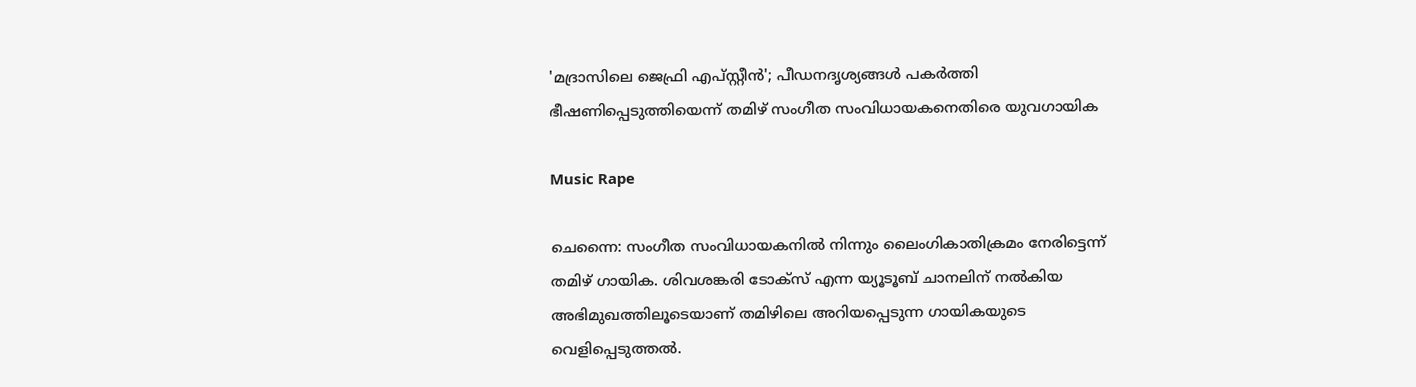'മദ്രാസിലെ ജെഫ്രി എപ്സ്റ്റീൻ'; പീഡനദൃശ്യങ്ങൾ പകർത്തി ഭീഷണിപ്പെടുത്തിയെന്ന് തമിഴ് സംഗീത സംവിധായകനെതിരെ യുവഗായിക

Music Rape

ചെന്നൈ: സംഗീത സംവിധായകനിൽ നിന്നും ലൈംഗികാതിക്രമം നേരിട്ടെന്ന് തമിഴ് ഗായിക. ശിവശങ്കരി ടോക്സ് എന്ന യ‍്യൂടൂബ് ചാനലിന് നൽകിയ അഭിമുഖത്തിലൂടെയാണ് തമിഴിലെ അറിയപ്പെടുന്ന ഗായികയുടെ വെളിപ്പെടുത്തൽ.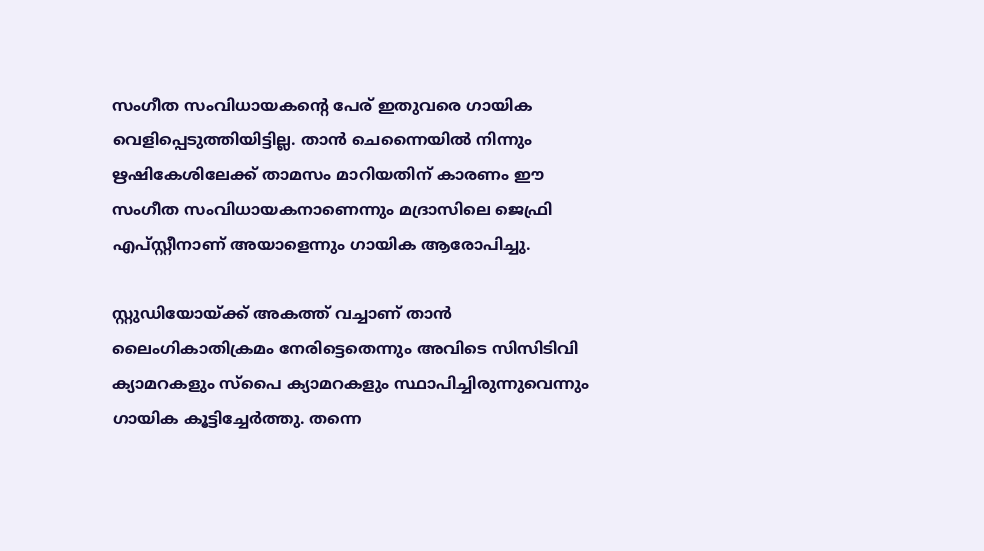സംഗീത സംവിധായകന്‍റെ പേര് ഇതുവരെ ഗായിക വെളിപ്പെടുത്തിയിട്ടില്ല. താൻ ചെന്നൈയിൽ നിന്നും ഋഷികേശിലേക്ക് താമസം മാറിയതിന് കാരണം ഈ സംഗീത സംവിധായകനാണെന്നും മദ്രാസിലെ ജെഫ്രി എപ്സ്റ്റീനാണ് അയാളെന്നും ഗായിക ആരോപിച്ചു.

സ്റ്റുഡിയോയ്ക്ക് അകത്ത് വച്ചാണ് താൻ ലൈംഗികാതിക്രമം നേരിട്ടെതെന്നും അവിടെ സിസിടിവി ക‍്യാമറകളും സ്പൈ ക‍്യാമറകളും സ്ഥാപിച്ചിരുന്നുവെന്നും ഗായിക കൂട്ടിച്ചേർത്തു. തന്നെ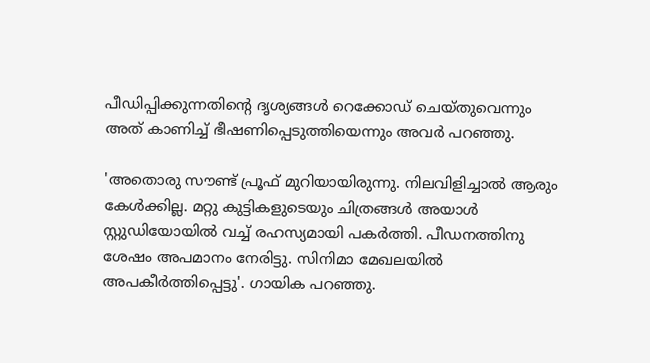പീഡിപ്പിക്കുന്നതിന്‍റെ ദൃശ‍്യങ്ങൾ റെക്കോഡ് ചെയ്തുവെന്നും അത് കാണിച്ച് ഭീഷണിപ്പെടുത്തിയെന്നും അവർ പറഞ്ഞു.

'അതൊരു സൗണ്ട് പ്രൂഫ് മുറിയായിരുന്നു. നിലവിളിച്ചാൽ ആരും കേൾക്കില്ല. മറ്റു കുട്ടികളുടെയും ചിത്രങ്ങൾ അയാൾ സ്റ്റുഡിയോയിൽ വച്ച് രഹസ‍്യമായി പകർത്തി. പീഡനത്തിനു ശേഷം അപമാനം നേരിട്ടു. സിനിമാ മേഖലയിൽ അപകീർത്തിപ്പെട്ടു'. ഗായിക പറഞ്ഞു.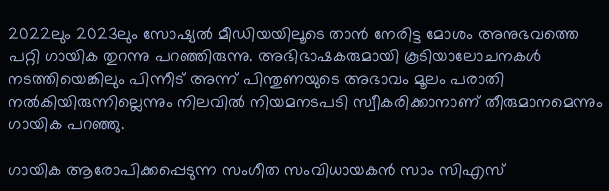2022ലും 2023ലും സോഷ‍്യൽ മീഡിയയിലൂടെ താൻ നേരിട്ട മോശം അനുഭവത്തെ പറ്റി ഗായിക തുറന്നു പറഞ്ഞിരുന്നു. അഭിഭാഷകരുമായി കൂടിയാലോചനകൾ നടത്തിയെങ്കിലും പിന്നീട് അന്ന് പിന്തുണയുടെ അഭാവം മൂലം പരാതി നൽകിയിരുന്നില്ലെന്നും നിലവിൽ നിയമനടപടി സ്വീകരിക്കാനാണ് തീരുമാനമെന്നും ഗായിക പറഞ്ഞു.

ഗായിക ആരോപിക്കപ്പെടുന്ന സംഗീത സംവിധായകൻ സാം സിഎസ്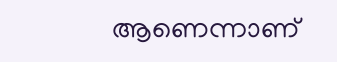ആണെന്നാണ്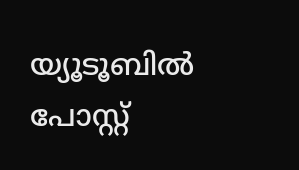യ‍്യൂടൂബിൽ പോസ്റ്റ്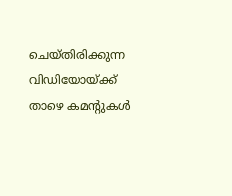ചെയ്തിരിക്കുന്ന വിഡിയോയ്ക്ക് താഴെ കമന്‍റുകൾ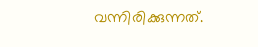വന്നിരിക്കുന്നത്.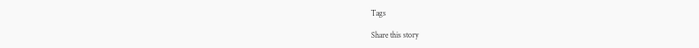Tags

Share this story